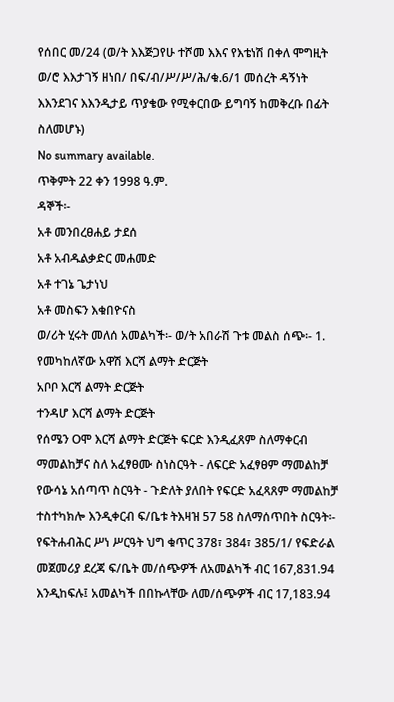የሰበር መ/24 (ወ/ት እእጅጋየሁ ተሾመ እእና የእቴነሽ በቀለ ሞግዚት ወ/ሮ እእታገኝ ዘነበ/ በፍ/ብ/ሥ/ሥ/ሕ/ቁ.6/1 መሰረት ዳኝነት እእንደገና እእንዲታይ ጥያቄው የሚቀርበው ይግባኝ ከመቅረቡ በፊት ስለመሆኑ)
No summary available.
ጥቅምት 22 ቀን 1998 ዓ.ም.
ዳኞች፡-
አቶ መንበረፀሐይ ታደሰ
አቶ አብዱልቃድር መሐመድ
አቶ ተገኔ ጌታነህ
አቶ መስፍን እቁበዮናስ
ወ/ሪት ሂሩት መለሰ አመልካች፡- ወ/ት አበራሽ ጉቱ መልስ ሰጭ፡- 1. የመካከለኛው አዋሽ እርሻ ልማት ድርጅት
አቦቦ እርሻ ልማት ድርጅት
ተንዳሆ እርሻ ልማት ድርጅት
የሰሜን Oሞ እርሻ ልማት ድርጅት ፍርድ እንዲፈጸም ስለማቀርብ ማመልከቻና ስለ አፈፃፀሙ ስነስርዓት - ለፍርድ አፈፃፀም ማመልከቻ የውሳኔ አሰጣጥ ስርዓት - ጉድለት ያለበት የፍርድ አፈጻጸም ማመልከቻ ተስተካክሎ እንዲቀርብ ፍ/ቤቱ ትእዛዝ 57 58 ስለማሰጥበት ስርዓት፡- የፍትሐብሕር ሥነ ሥርዓት ህግ ቁጥር 378፣ 384፣ 385/1/ የፍድራል መጀመሪያ ደረጃ ፍ/ቤት መ/ሰጭዎች ለአመልካች ብር 167,831.94 እንዲከፍሉ፤ አመልካች በበኩላቸው ለመ/ሰጭዎች ብር 17,183.94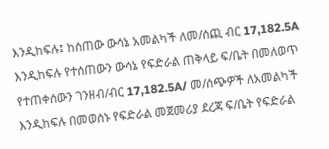እንዲከፍሉ፤ ከሰጠው ውሳኔ አመልካች ለመ/ሰጪ ብር 17,182.5A እንዲከፍሉ የተሰጠውን ውሳኔ የፍድራል ጠቅላይ ፍ/ቤት በመለወጥ የተጠቀሰውን ገንዘብ/ብር 17,182.5A/ መ/ሰጭዎች ለአመልካች እንዲከፍሉ በመወሰኑ የፍድራል መጀመሪያ ደረጃ ፍ/ቤት የፍድራል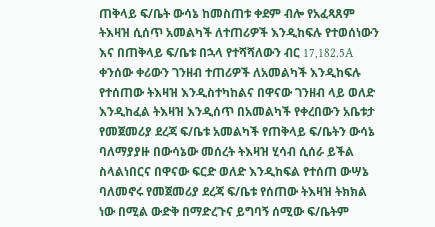ጠቅላይ ፍ/ቤት ውሳኔ ከመስጠቱ ቀደም ብሎ የአፈጻጸም ትእዛዝ ሲሰጥ አመልካች ለተጠሪዎች እንዲከፍሉ የተወሰነውን እና በጠቅላይ ፍ/ቤቱ በኋላ የተሻሻለውን ብር 17,182.5A ቀንሰው ቀሪውን ገንዘብ ተጠሪዎች ለአመልካች እንዲከፍሉ የተሰጠው ትእዛዝ እንዲስተካከልና በዋናው ገንዘብ ላይ ወለድ እንዲከፈል ትእዛዝ እንዲሰጥ በአመልካች የቀረበውን አቤቱታ የመጀመሪያ ደረጃ ፍ/ቤቱ አመልካች የጠቅላይ ፍ/ቤትን ውሳኔ ባለማያያዙ በውሳኔው መሰረት ትእዛዝ ሂሳብ ሲሰራ ይችል ስላልነበርና በዋናው ፍርድ ወለድ እንዲከፍል የተሰጠ ውሣኔ ባለመኖሩ የመጀመሪያ ደረጃ ፍ/ቤቱ የሰጠው ትእዛዝ ትክክል ነው በሚል ውድቅ በማድረጉና ይግባኝ ሰሚው ፍ/ቤትም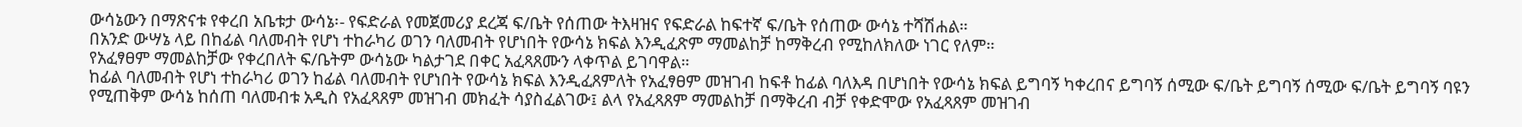ውሳኔውን በማጽናቱ የቀረበ አቤቱታ ውሳኔ፡- የፍድራል የመጀመሪያ ደረጃ ፍ/ቤት የሰጠው ትእዛዝና የፍድራል ከፍተኛ ፍ/ቤት የሰጠው ውሳኔ ተሻሽሐል።
በአንድ ውሣኔ ላይ በከፊል ባለመብት የሆነ ተከራካሪ ወገን ባለመብት የሆነበት የውሳኔ ክፍል እንዲፈጽም ማመልከቻ ከማቅረብ የሚከለክለው ነገር የለም።
የአፈፃፀም ማመልከቻው የቀረበለት ፍ/ቤትም ውሳኔው ካልታገደ በቀር አፈጻጸሙን ላቀጥል ይገባዋል።
ከፊል ባለመብት የሆነ ተከራካሪ ወገን ከፊል ባለመብት የሆነበት የውሳኔ ክፍል እንዲፈጸምለት የአፈፃፀም መዝገብ ከፍቶ ከፊል ባለእዳ በሆነበት የውሳኔ ክፍል ይግባኝ ካቀረበና ይግባኝ ሰሚው ፍ/ቤት ይግባኝ ሰሚው ፍ/ቤት ይግባኝ ባዩን የሚጠቅም ውሳኔ ከሰጠ ባለመብቱ አዲስ የአፈጻጸም መዝገብ መክፈት ሳያስፈልገው፤ ልላ የአፈጻጸም ማመልከቻ በማቅረብ ብቻ የቀድሞው የአፈጻጸም መዝገብ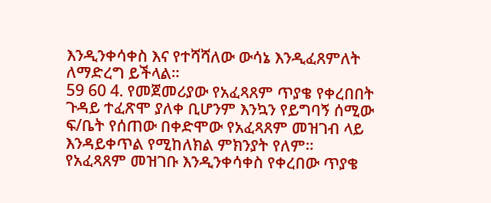እንዲንቀሳቀስ እና የተሻሻለው ውሳኔ እንዲፈጸምለት ለማድረግ ይችላል።
59 60 4. የመጀመሪያው የአፈጻጸም ጥያቄ የቀረበበት ጉዳይ ተፈጽሞ ያለቀ ቢሆንም እንኳን የይግባኝ ሰሚው ፍ/ቤት የሰጠው በቀድሞው የአፈጻጸም መዝገብ ላይ እንዳይቀጥል የሚከለክል ምክንያት የለም።
የአፈጻጸም መዝገቡ እንዲንቀሳቀስ የቀረበው ጥያቄ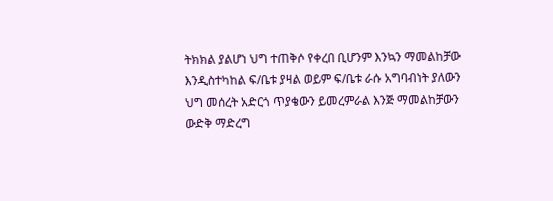ትክክል ያልሆነ ህግ ተጠቅሶ የቀረበ ቢሆንም እንኳን ማመልከቻው እንዲስተካከል ፍ/ቤቱ ያዛል ወይም ፍ/ቤቱ ራሱ አግባብነት ያለውን ህግ መሰረት አድርጎ ጥያቄውን ይመረምራል እንጅ ማመልከቻውን ውድቅ ማድረግ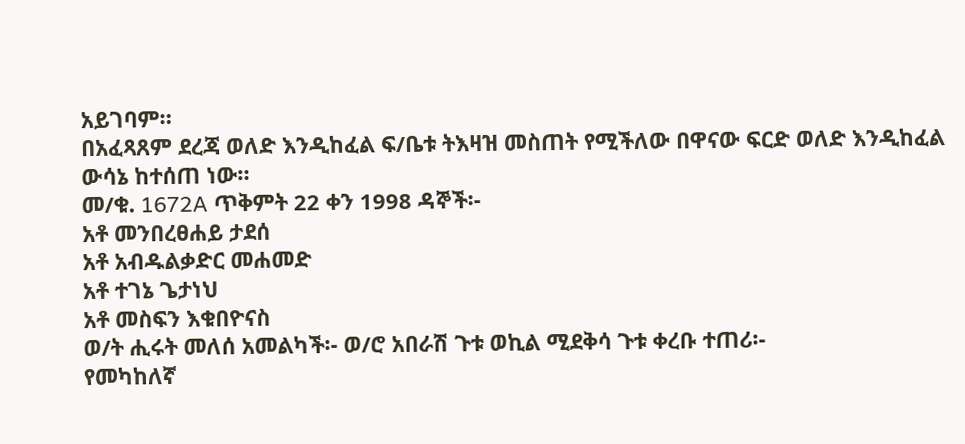አይገባም።
በአፈጻጸም ደረጃ ወለድ እንዲከፈል ፍ/ቤቱ ትእዛዝ መስጠት የሚችለው በዋናው ፍርድ ወለድ እንዲከፈል ውሳኔ ከተሰጠ ነው።
መ/ቁ. 1672A ጥቅምት 22 ቀን 1998 ዳኞች፡-
አቶ መንበረፀሐይ ታደሰ
አቶ አብዱልቃድር መሐመድ
አቶ ተገኔ ጌታነህ
አቶ መስፍን እቁበዮናስ
ወ/ት ሒሩት መለሰ አመልካች፡- ወ/ሮ አበራሽ ጉቱ ወኪል ሚደቅሳ ጉቱ ቀረቡ ተጠሪ፡-
የመካከለኛ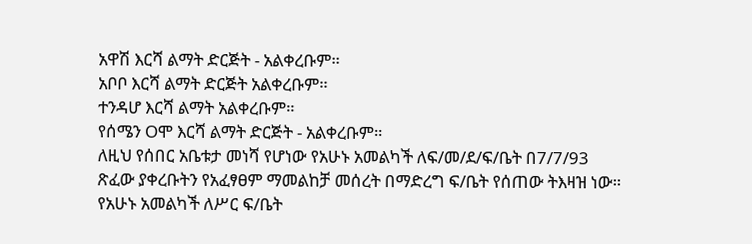አዋሽ እርሻ ልማት ድርጅት - አልቀረቡም።
አቦቦ እርሻ ልማት ድርጅት አልቀረቡም።
ተንዳሆ እርሻ ልማት አልቀረቡም።
የሰሜን Oሞ እርሻ ልማት ድርጅት - አልቀረቡም።
ለዚህ የሰበር አቤቱታ መነሻ የሆነው የአሁኑ አመልካች ለፍ/መ/ደ/ፍ/ቤት በ7/7/93 ጽፈው ያቀረቡትን የአፈፃፀም ማመልከቻ መሰረት በማድረግ ፍ/ቤት የሰጠው ትእዛዝ ነው። የአሁኑ አመልካች ለሥር ፍ/ቤት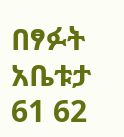በፃፉት አቤቱታ 61 62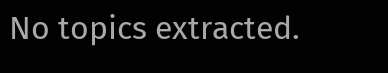No topics extracted.